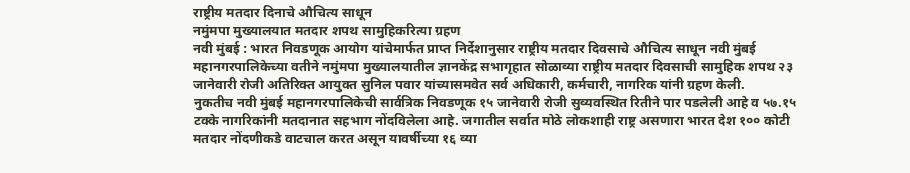राष्ट्रीय मतदार दिनाचे औचित्य साधून
नमुंमपा मुख्यालयात मतदार शपथ सामुहिकरित्या ग्रहण
नवी मुंबई : भारत निवडणूक आयोग यांचेमार्फत प्राप्त निर्देशानुसार राष्ट्रीय मतदार दिवसाचे औचित्य साधून नवी मुंबई महानगरपालिकेच्या वतीने नमुंमपा मुख्यालयातील ज्ञानकेंद्र सभागृहात सोळाव्या राष्ट्रीय मतदार दिवसाची सामुहिक शपथ २३ जानेवारी रोजी अतिरिक्त आयुक्त सुनिल पवार यांच्यासमवेत सर्व अधिकारी, कर्मचारी, नागरिक यांनी ग्रहण केली.
नुकतीच नवी मुंबई महानगरपालिकेची सार्वत्रिक निवडणूक १५ जानेवारी रोजी सुव्यवस्थित रितीने पार पडलेली आहे व ५७.१५ टक्के नागरिकांनी मतदानात सहभाग नोंदविलेला आहे. जगातील सर्वात मोठे लोकशाही राष्ट्र असणारा भारत देश १०० कोटी मतदार नोंदणीकडे वाटचाल करत असून यावर्षीच्या १६ व्या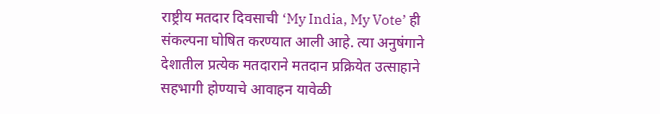राष्ट्रीय मतदार दिवसाची ‘My India, My Vote’ ही संकल्पना घोषित करण्यात आली आहे. त्या अनुषंगाने देशातील प्रत्येक मतदाराने मतदान प्रक्रियेत उत्साहाने सहभागी होण्याचे आवाहन यावेळी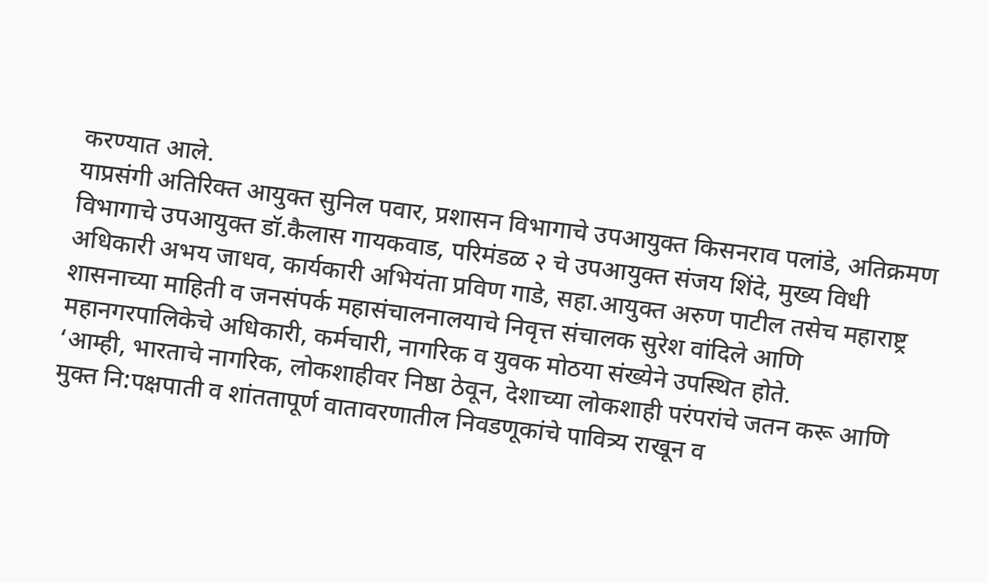करण्यात आले.
याप्रसंगी अतिरिक्त आयुक्त सुनिल पवार, प्रशासन विभागाचे उपआयुक्त किसनराव पलांडे, अतिक्रमण विभागाचे उपआयुक्त डॉ.कैलास गायकवाड, परिमंडळ २ चे उपआयुक्त संजय शिंदे, मुख्य विधी अधिकारी अभय जाधव, कार्यकारी अभियंता प्रविण गाडे, सहा.आयुक्त अरुण पाटील तसेच महाराष्ट्र शासनाच्या माहिती व जनसंपर्क महासंचालनालयाचे निवृत्त संचालक सुरेश वांदिले आणि महानगरपालिकेचे अधिकारी, कर्मचारी, नागरिक व युवक मोठया संख्येने उपस्थित होते.
‘आम्ही, भारताचे नागरिक, लोकशाहीवर निष्ठा ठेवून, देशाच्या लोकशाही परंपरांचे जतन करू आणि मुक्त नि:पक्षपाती व शांततापूर्ण वातावरणातील निवडणूकांचे पावित्र्य राखून व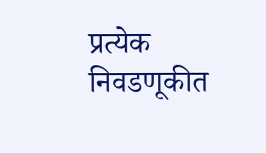प्रत्येक निवडणूकीत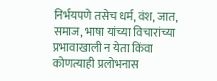निर्भयपणे तसेच धर्म, वंश, जात, समाज, भाषा यांच्या विचारांच्या प्रभावाखाली न येता किंवा कोणत्याही प्रलोभनास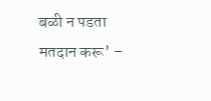बळी न पडता मतदान करू’ –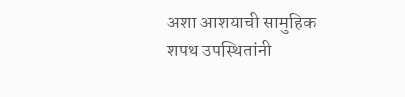अशा आशयाची सामुहिक शपथ उपस्थितांनी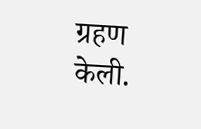ग्रहण केली.